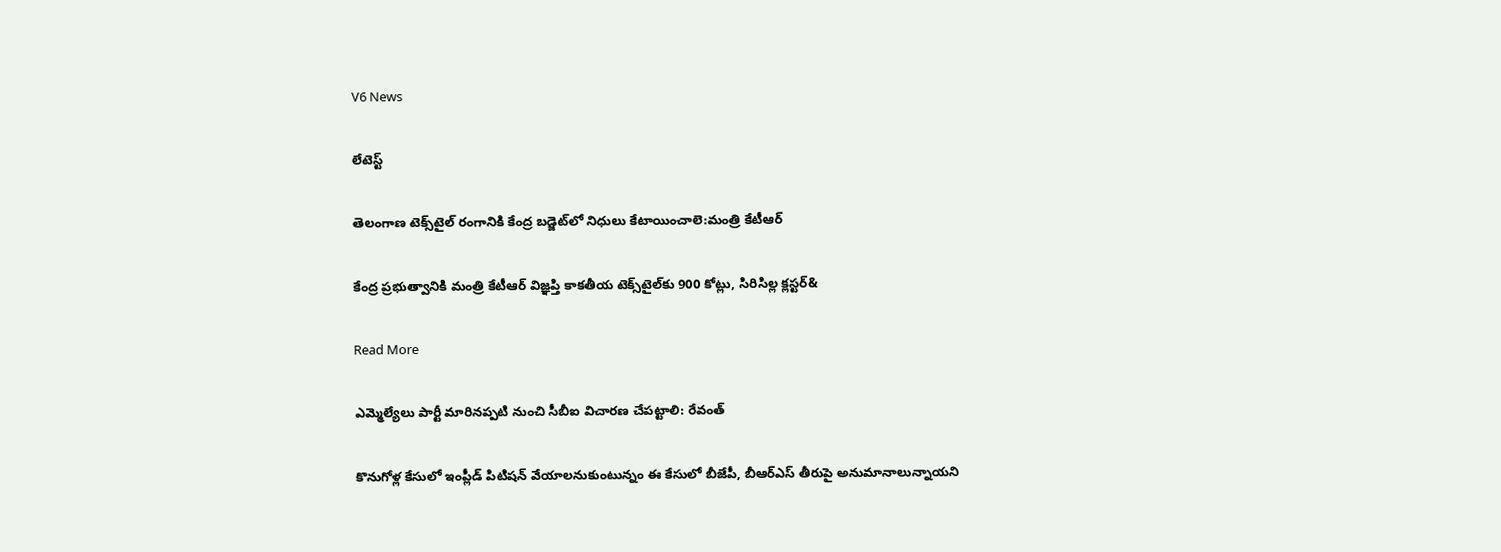V6 News

లేటెస్ట్

తెలంగాణ టెక్స్‌‌టైల్‌‌ రంగానికి కేంద్ర బడ్జెట్‌‌లో నిధులు కేటాయించాలె:మంత్రి కేటీఆర్

కేంద్ర ప్రభుత్వానికి మంత్రి కేటీఆర్‌‌ విజ్ఞప్తి కాకతీయ టెక్స్‌‌టైల్‌‌కు 900 కోట్లు, సిరిసిల్ల క్లస్టర్‌‌&

Read More

ఎమ్మెల్యేలు పార్టీ మారినప్పటి నుంచి సీబీఐ విచారణ చేపట్టాలి: రేవంత్

కొనుగోళ్ల కేసులో ఇంప్లీడ్ పిటిషన్ వేయాలనుకుంటున్నం ఈ కేసులో బీజేపీ, బీఆర్ఎస్ తీరుపై అనుమానాలున్నాయని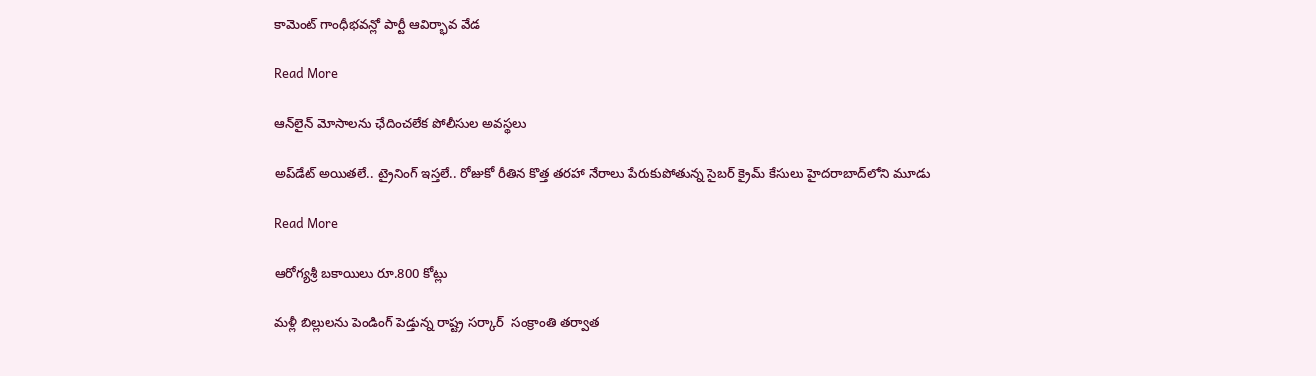కామెంట్ గాంధీభవన్లో పార్టీ ఆవిర్భావ వేడ

Read More

ఆన్‌‌లైన్‌‌ మోసాలను ఛేదించలేక పోలీసుల అవస్థలు

అప్‌‌డేట్ అయితలే.. ట్రైనింగ్ ఇస్తలే.. రోజుకో రీతిన కొత్త తరహా నేరాలు పేరుకుపోతున్న సైబర్ క్రైమ్ కేసులు హైదరాబాద్‌‌లోని మూడు

Read More

ఆరోగ్యశ్రీ బకాయిలు రూ.800 కోట్లు

మళ్లీ బిల్లులను పెండింగ్ పెడ్తున్న రాష్ట్ర సర్కార్  సంక్రాంతి తర్వాత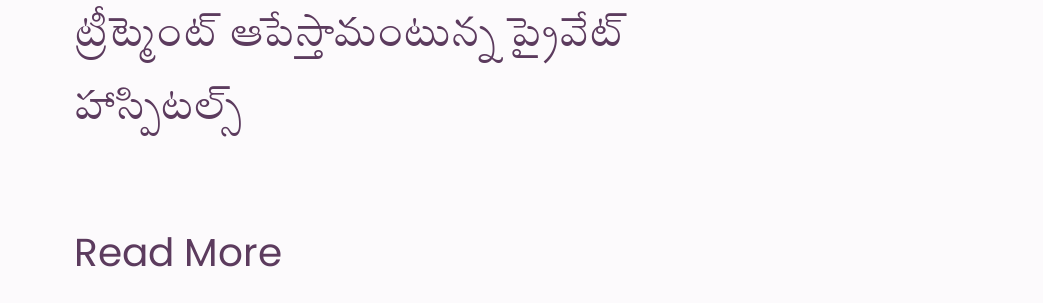ట్రీట్మెంట్ ఆపేస్తామంటున్న ప్రైవేట్ హాస్పిటల్స్‌‌

Read More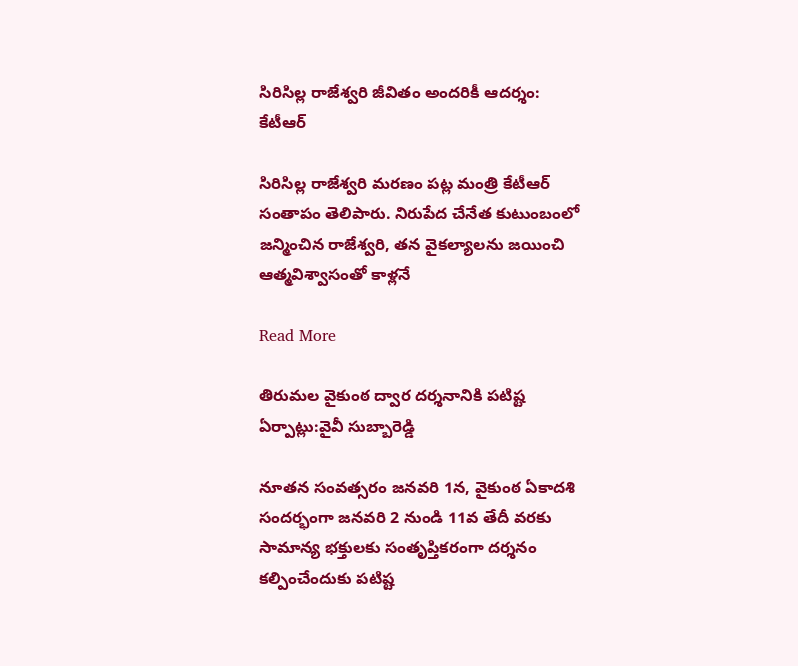సిరిసిల్ల రాజేశ్వరి జీవితం అందరికీ ఆదర్శం: కేటీఆర్

సిరిసిల్ల రాజేశ్వరి మరణం పట్ల మంత్రి కేటీఆర్ సంతాపం తెలిపారు. నిరుపేద చేనేత కుటుంబంలో జన్మించిన రాజేశ్వరి, తన వైకల్యాలను జయించి ఆత్మవిశ్వాసంతో కాళ్లనే

Read More

తిరుమల వైకుంఠ ద్వార దర్శనానికి పటిష్ట ఏర్పాట్లు:వైవీ సుబ్బారెడ్డి

నూతన సంవత్సరం జనవరి 1న, వైకుంఠ ఏకాదశి సందర్భంగా జనవరి 2 నుండి 11వ తేదీ వరకు సామాన్య భక్తులకు సంతృప్తికరంగా దర్శనం కల్పించేందుకు పటిష్ట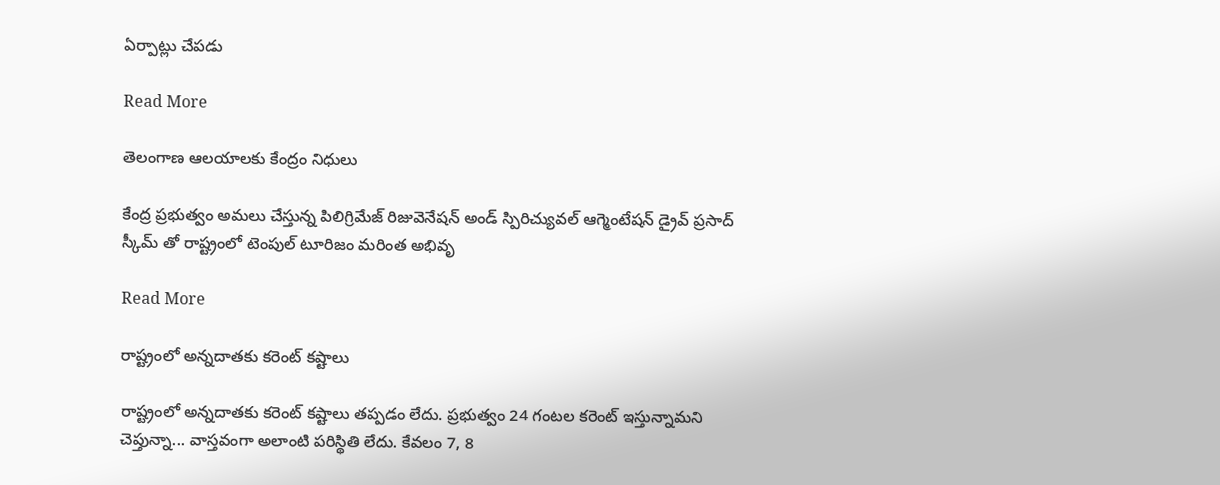ఏర్పాట్లు చేపడు

Read More

తెలంగాణ ఆలయాలకు కేంద్రం నిధులు

కేంద్ర ప్రభుత్వం అమలు చేస్తున్న పిలిగ్రిమేజ్ రిజువెనేషన్ అండ్ స్పిరిచ్యువల్ ఆగ్మెంటేషన్ డ్రైవ్ ప్రసాద్ స్కీమ్ తో రాష్ట్రంలో టెంపుల్ టూరిజం మరింత అభివృ

Read More

రాష్ట్రంలో అన్నదాతకు కరెంట్ కష్టాలు

రాష్ట్రంలో అన్నదాతకు కరెంట్ కష్టాలు తప్పడం లేదు. ప్రభుత్వం 24 గంటల కరెంట్ ఇస్తున్నామని చెప్తున్నా... వాస్తవంగా అలాంటి పరిస్థితి లేదు. కేవలం 7, 8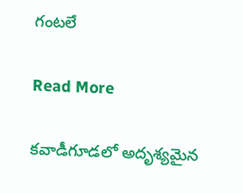గంటలే

Read More

కవాడీగూడలో అదృశ్యమైన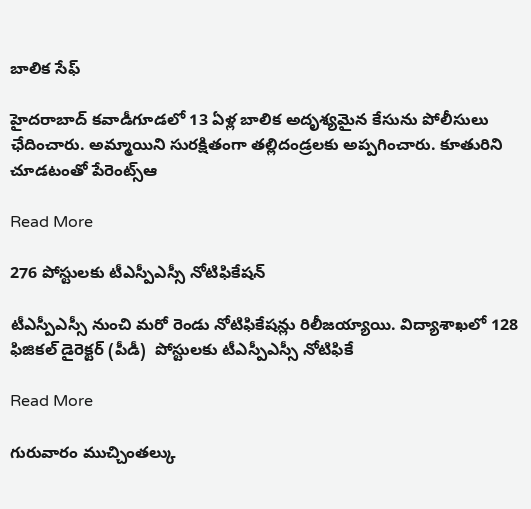బాలిక సేఫ్

హైదరాబాద్ కవాడీగూడలో 13 ఏళ్ల బాలిక అదృశ్యమైన కేసును పోలీసులు ఛేదించారు. అమ్మాయిని సురక్షితంగా తల్లిదండ్రలకు అప్పగించారు. కూతురిని చూడటంతో పేరెంట్స్ఆ

Read More

276 పోస్టులకు టీఎస్పీఎస్సీ నోటిఫికేషన్

టీఎస్పీఎస్సీ నుంచి మరో రెండు నోటిఫికేషన్లు రిలీజయ్యాయి. విద్యాశాఖలో 128 ఫిజికల్‌ డైరెక్టర్‌ (పీడీ)  పోస్టులకు టీఎస్పీఎస్సీ నోటిఫికే

Read More

గురువారం ముచ్చింతల్కు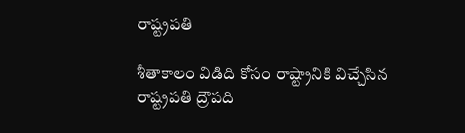రాష్ట్రపతి

శీతాకాలం విడిది కోసం రాష్ట్రానికి విచ్చేసిన రాష్ట్రపతి ద్రౌపది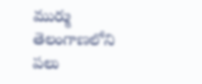ముర్ము తెలంగాణలోని పలు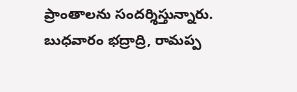ప్రాంతాలను సందర్శిస్తున్నారు. బుధవారం భద్రాద్రి, రామప్ప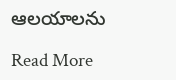ఆలయాలను

Read More